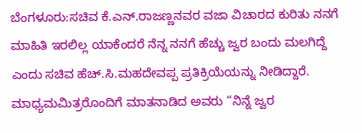ಬೆಂಗಳೂರು:ಸಚಿವ ಕೆ.ಎನ್.ರಾಜಣ್ಣನವರ ವಜಾ ವಿಚಾರದ ಕುರಿತು ನನಗೆ ಮಾಹಿತಿ ಇರಲಿಲ್ಲ ಯಾಕೆಂದರೆ ನೆನ್ನ ನನಗೆ ಹೆಚ್ಚು ಜ್ವರ ಬಂದು ಮಲಗಿದ್ದೆ ಎಂದು ಸಚಿವ ಹೆಚ್.ಸಿ.ಮಹದೇವಪ್ಪ ಪ್ರತಿಕ್ರಿಯೆಯನ್ನು ನೀಡಿದ್ದಾರೆ.
ಮಾಧ್ಯಮಮಿತ್ರರೊಂದಿಗೆ ಮಾತನಾಡಿದ ಅವರು “ನಿನ್ನೆ ಜ್ವರ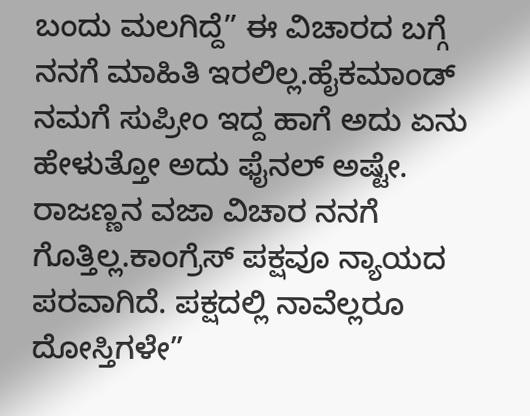ಬಂದು ಮಲಗಿದ್ದೆ” ಈ ವಿಚಾರದ ಬಗ್ಗೆ ನನಗೆ ಮಾಹಿತಿ ಇರಲಿಲ್ಲ.ಹೈಕಮಾಂಡ್ ನಮಗೆ ಸುಪ್ರೀಂ ಇದ್ದ ಹಾಗೆ ಅದು ಏನು ಹೇಳುತ್ತೋ ಅದು ಫೈನಲ್ ಅಷ್ಟೇ. ರಾಜಣ್ಣನ ವಜಾ ವಿಚಾರ ನನಗೆ ಗೊತ್ತಿಲ್ಲ.ಕಾಂಗ್ರೆಸ್ ಪಕ್ಷವೂ ನ್ಯಾಯದ ಪರವಾಗಿದೆ. ಪಕ್ಷದಲ್ಲಿ ನಾವೆಲ್ಲರೂ ದೋಸ್ತಿಗಳೇ”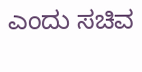ಎಂದು ಸಚಿವ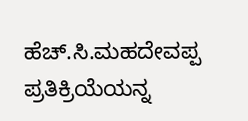ಹೆಚ್.ಸಿ.ಮಹದೇವಪ್ಪ ಪ್ರತಿಕ್ರಿಯೆಯನ್ನ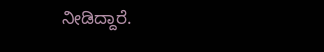ನೀಡಿದ್ದಾರೆ.